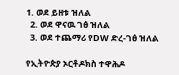1. ወደ ይዘቱ ዝለል
  2. ወደ ዋናዉ ገፅ ዝለል
  3. ወደ ተጨማሪ የDW ድረ-ገፅ ዝለል

የኢትዮጵያ ኦርቶዶክስ ተዋሕዶ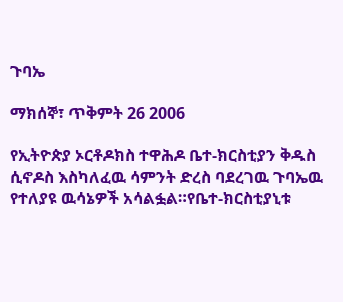ጉባኤ

ማክሰኞ፣ ጥቅምት 26 2006

የኢትዮጵያ ኦርቶዶክስ ተዋሕዶ ቤተ-ክርስቲያን ቅዱስ ሲኖዶስ እስካለፈዉ ሳምንት ድረስ ባደረገዉ ጉባኤዉ የተለያዩ ዉሳኔዎች አሳልፏል።የቤተ-ክርስቲያኒቱ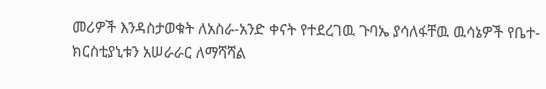መሪዎች እንዳስታወቁት ለአስራ-አንድ ቀናት የተደረገዉ ጉባኤ ያሳለፋቸዉ ዉሳኔዎች የቤተ-ክርስቲያኒቱን አሠራራር ለማሻሻል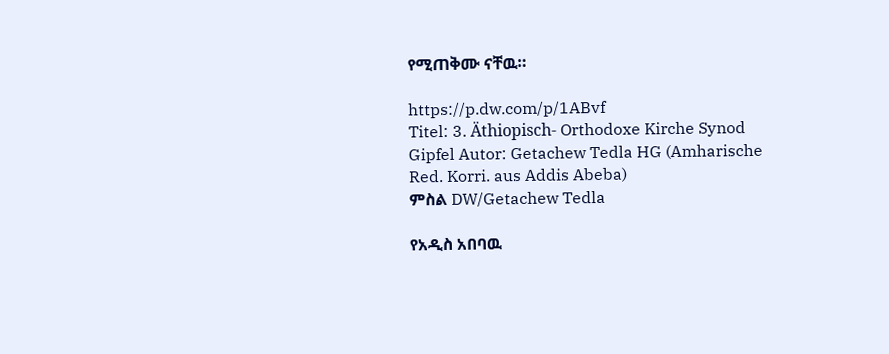የሚጠቅሙ ናቸዉ።

https://p.dw.com/p/1ABvf
Titel: 3. Äthiopisch- Orthodoxe Kirche Synod Gipfel Autor: Getachew Tedla HG (Amharische Red. Korri. aus Addis Abeba)
ምስል DW/Getachew Tedla

የአዲስ አበባዉ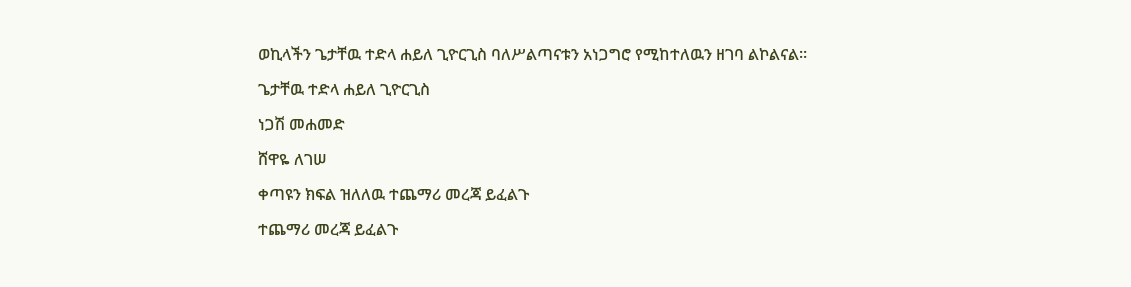ወኪላችን ጌታቸዉ ተድላ ሐይለ ጊዮርጊስ ባለሥልጣናቱን አነጋግሮ የሚከተለዉን ዘገባ ልኮልናል።

ጌታቸዉ ተድላ ሐይለ ጊዮርጊስ

ነጋሽ መሐመድ

ሸዋዬ ለገሠ

ቀጣዩን ክፍል ዝለለዉ ተጨማሪ መረጃ ይፈልጉ

ተጨማሪ መረጃ ይፈልጉ